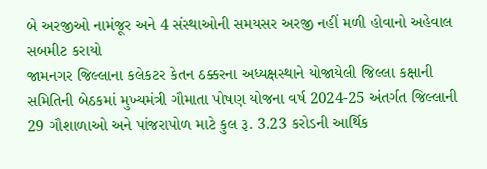બે અરજીઓ નામંજૂર અને 4 સંસ્થાઓની સમયસર અરજી નહીં મળી હોવાનો અહેવાલ સબમીટ કરાયો
જામનગર જિલ્લાના કલેકટર કેતન ઠક્કરના અધ્યક્ષસ્થાને યોજાયેલી જિલ્લા કક્ષાની સમિતિની બેઠકમાં મુખ્યમંત્રી ગૌમાતા પોષણ યોજના વર્ષ 2024-25 અંતર્ગત જિલ્લાની 29 ગૌશાળાઓ અને પાંજરાપોળ માટે કુલ રૂ. 3.23 કરોડની આર્થિક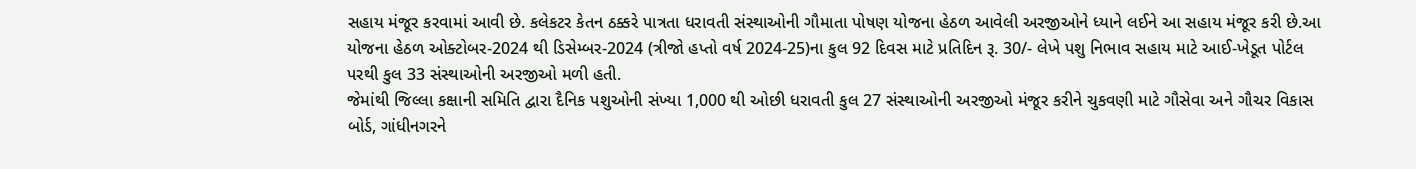સહાય મંજૂર કરવામાં આવી છે. કલેકટર કેતન ઠક્કરે પાત્રતા ધરાવતી સંસ્થાઓની ગૌમાતા પોષણ યોજના હેઠળ આવેલી અરજીઓને ધ્યાને લઈને આ સહાય મંજૂર કરી છે.આ યોજના હેઠળ ઓક્ટોબર-2024 થી ડિસેમ્બર-2024 (ત્રીજો હપ્તો વર્ષ 2024-25)ના કુલ 92 દિવસ માટે પ્રતિદિન રૂ. 30/- લેખે પશુ નિભાવ સહાય માટે આઈ-ખેડૂત પોર્ટલ પરથી કુલ 33 સંસ્થાઓની અરજીઓ મળી હતી.
જેમાંથી જિલ્લા કક્ષાની સમિતિ દ્વારા દૈનિક પશુઓની સંખ્યા 1,000 થી ઓછી ધરાવતી કુલ 27 સંસ્થાઓની અરજીઓ મંજૂર કરીને ચુકવણી માટે ગૌસેવા અને ગૌચર વિકાસ બોર્ડ, ગાંધીનગરને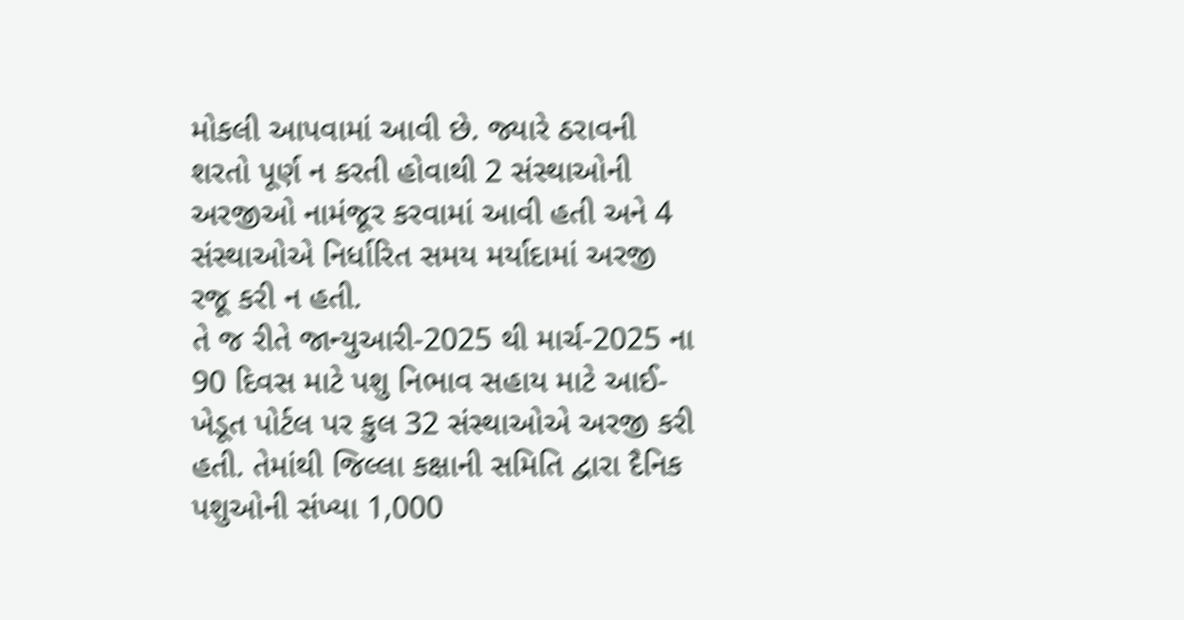મોકલી આપવામાં આવી છે. જ્યારે ઠરાવની શરતો પૂર્ણ ન કરતી હોવાથી 2 સંસ્થાઓની અરજીઓ નામંજૂર કરવામાં આવી હતી અને 4 સંસ્થાઓએ નિર્ધારિત સમય મર્યાદામાં અરજી રજૂ કરી ન હતી.
તે જ રીતે જાન્યુઆરી-2025 થી માર્ચ-2025 ના 90 દિવસ માટે પશુ નિભાવ સહાય માટે આઈ-ખેડૂત પોર્ટલ પર કુલ 32 સંસ્થાઓએ અરજી કરી હતી. તેમાંથી જિલ્લા કક્ષાની સમિતિ દ્વારા દૈનિક પશુઓની સંખ્યા 1,000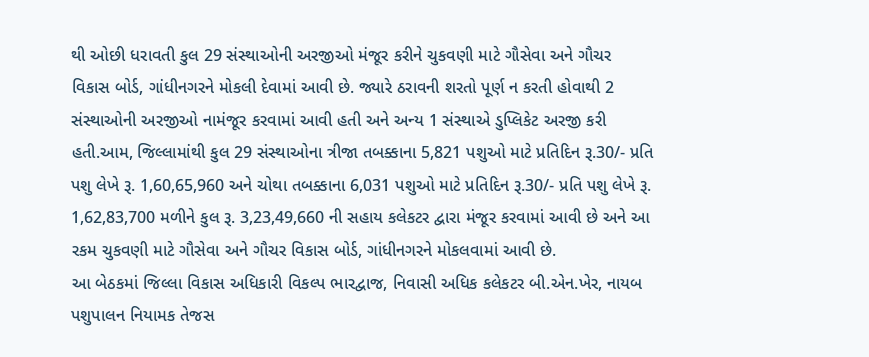થી ઓછી ધરાવતી કુલ 29 સંસ્થાઓની અરજીઓ મંજૂર કરીને ચુકવણી માટે ગૌસેવા અને ગૌચર વિકાસ બોર્ડ, ગાંધીનગરને મોકલી દેવામાં આવી છે. જ્યારે ઠરાવની શરતો પૂર્ણ ન કરતી હોવાથી 2 સંસ્થાઓની અરજીઓ નામંજૂર કરવામાં આવી હતી અને અન્ય 1 સંસ્થાએ ડુપ્લિકેટ અરજી કરી હતી.આમ, જિલ્લામાંથી કુલ 29 સંસ્થાઓના ત્રીજા તબક્કાના 5,821 પશુઓ માટે પ્રતિદિન રૂ.30/- પ્રતિ પશુ લેખે રૂ. 1,60,65,960 અને ચોથા તબક્કાના 6,031 પશુઓ માટે પ્રતિદિન રૂ.30/- પ્રતિ પશુ લેખે રૂ. 1,62,83,700 મળીને કુલ રૂ. 3,23,49,660 ની સહાય કલેકટર દ્વારા મંજૂર કરવામાં આવી છે અને આ રકમ ચુકવણી માટે ગૌસેવા અને ગૌચર વિકાસ બોર્ડ, ગાંધીનગરને મોકલવામાં આવી છે.
આ બેઠકમાં જિલ્લા વિકાસ અધિકારી વિકલ્પ ભારદ્વાજ, નિવાસી અધિક કલેકટર બી.એન.ખેર, નાયબ પશુપાલન નિયામક તેજસ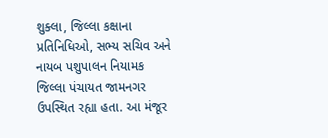શુક્લા, જિલ્લા કક્ષાના પ્રતિનિધિઓ, સભ્ય સચિવ અને નાયબ પશુપાલન નિયામક જિલ્લા પંચાયત જામનગર ઉપસ્થિત રહ્યા હતા. આ મંજૂર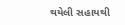થયેલી સહાયથી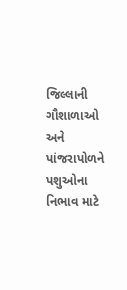જિલ્લાની ગૌશાળાઓ અને પાંજરાપોળને પશુઓના નિભાવ માટે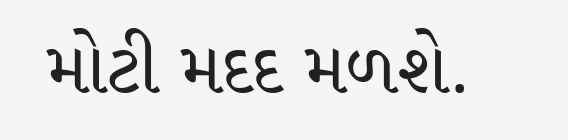મોટી મદદ મળશે.